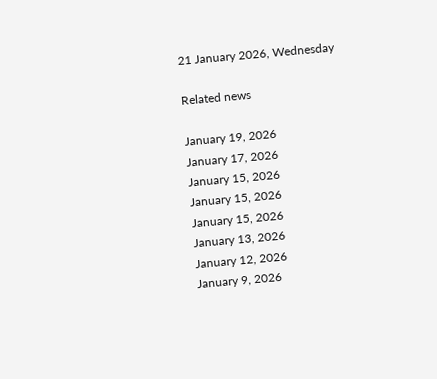21 January 2026, Wednesday

Related news

January 19, 2026
January 17, 2026
January 15, 2026
January 15, 2026
January 15, 2026
January 13, 2026
January 12, 2026
January 9, 2026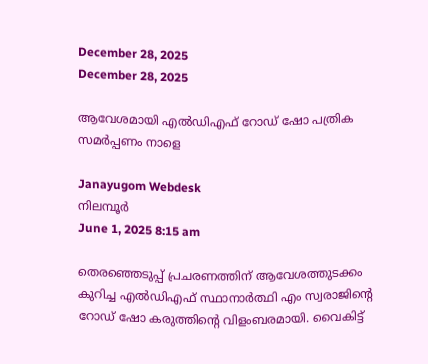December 28, 2025
December 28, 2025

ആവേശമായി എല്‍ഡിഎഫ് റോഡ് ഷോ പത്രിക സമര്‍പ്പണം നാളെ

Janayugom Webdesk
നിലമ്പൂര്‍
June 1, 2025 8:15 am

തെരഞ്ഞെടുപ്പ് പ്രചരണത്തിന് ആവേശത്തുടക്കം കുറിച്ച എല്‍ഡിഎഫ് സ്ഥാനാര്‍ത്ഥി എം സ്വരാജിന്റെ റോഡ് ഷോ കരുത്തിന്റെ വിളംബരമായി. വൈകിട്ട്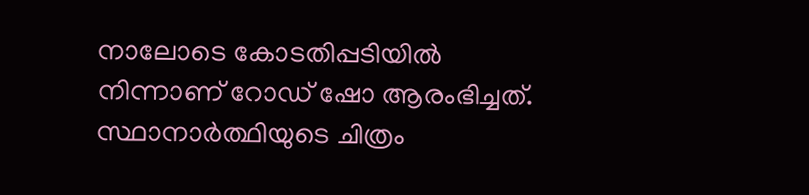നാലോടെ കോടതിപ്പടിയില്‍ നിന്നാണ് റോഡ് ഷോ ആരംഭിച്ചത്. സ്ഥാനാര്‍ത്ഥിയുടെ ചിത്രം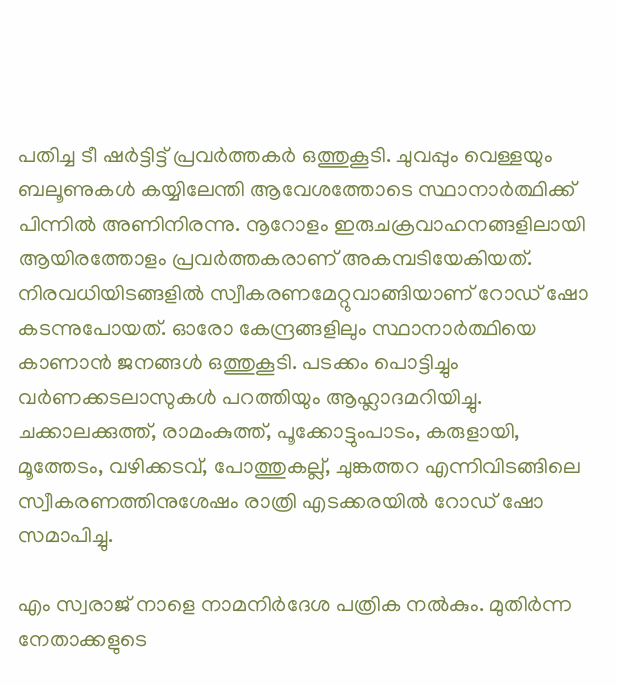പതിച്ച ടീ ഷര്‍ട്ടിട്ട് പ്രവര്‍ത്തകര്‍ ഒത്തുകൂടി. ചുവപ്പും വെള്ളയും ബലൂണുകള്‍ കയ്യിലേന്തി ആവേശത്തോടെ സ്ഥാനാര്‍ത്ഥിക്ക് പിന്നില്‍ അണിനിരന്നു. നൂറോളം ഇരുചക്രവാഹനങ്ങളിലായി ആയിരത്തോളം പ്രവര്‍ത്തകരാണ് അകമ്പടിയേകിയത്. നിരവധിയിടങ്ങളില്‍ സ്വീകരണമേറ്റുവാങ്ങിയാണ് റോഡ് ഷോ കടന്നുപോയത്. ഓരോ കേന്ദ്രങ്ങളിലും സ്ഥാനാര്‍ത്ഥിയെ കാണാന്‍ ജനങ്ങള്‍ ഒത്തുകൂടി. പടക്കം പൊട്ടിച്ചും വര്‍ണക്കടലാസുകള്‍ പറത്തിയും ആഹ്ലാദമറിയിച്ചു. ചക്കാലക്കുത്ത്, രാമംകുത്ത്, പൂക്കോട്ടുംപാടം, കരുളായി, മൂത്തേടം, വഴിക്കടവ്, പോത്തുകല്ല്, ചുങ്കത്തറ എന്നിവിടങ്ങിലെ സ്വീകരണത്തിനുശേഷം രാത്രി എടക്കരയില്‍ റോഡ് ഷോ സമാപിച്ചു.

എം സ്വരാജ് നാളെ നാമനിര്‍ദേശ പത്രിക നല്‍കും. മുതിര്‍ന്ന നേതാക്കളുടെ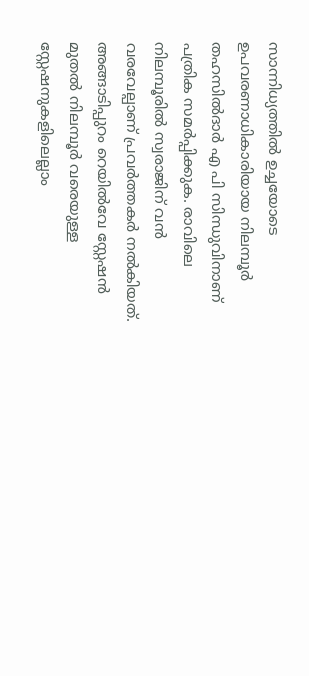സാന്നിധ്യത്തില്‍ ഉച്ചയോടെ ഉപവരണാധികാരിയായ നിലമ്പൂര്‍ തഹസില്‍ദാര്‍ എ പി സിന്ധുവിനാണ് പത്രിക സമര്‍പ്പിക്കുക. രാവിലെ നിലമ്പൂരില്‍ സ്വരാജിന് വന്‍ വരവേല്പാണ് പ്രവര്‍ത്തകര്‍ നല്‍കിയത്. അങ്ങാടിപ്പുറം റെയില്‍വേ സ്റ്റേഷന്‍ മുതല്‍ നിലമ്പൂര്‍ വരെയുള്ള സ്റ്റേഷനുകളിലെല്ലാം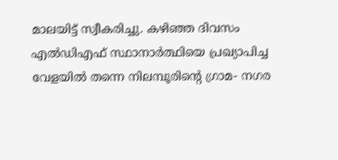മാലയിട്ട് സ്വീകരിച്ചു. കഴിഞ്ഞ ദിവസം എല്‍ഡിഎഫ് സ്ഥാനാര്‍ത്ഥിയെ പ്രഖ്യാപിച്ച വേളയില്‍ തന്നെ നിലമ്പൂരിന്റെ ഗ്രാമ- നഗര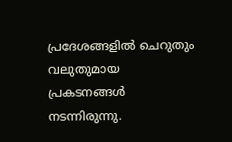പ്രദേശങ്ങളില്‍ ചെറുതും വലുതുമായ പ്രകടനങ്ങള്‍ നടന്നിരുന്നു.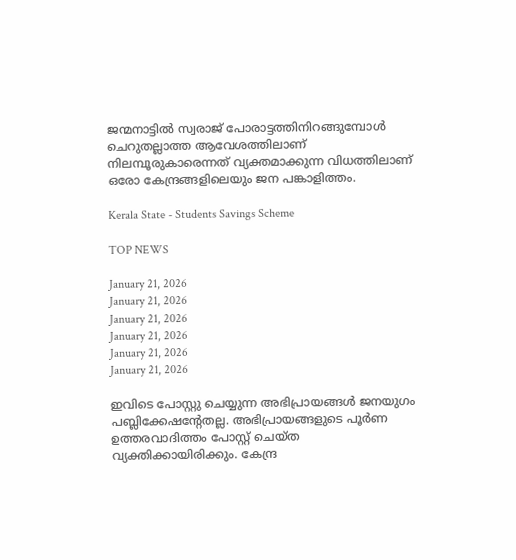ജന്മനാട്ടില്‍ സ്വരാജ് പോരാട്ടത്തിനിറങ്ങുമ്പോള്‍ ചെറുതല്ലാത്ത ആവേശത്തിലാണ് നിലമ്പൂരുകാരെന്നത് വ്യക്തമാക്കുന്ന വിധത്തിലാണ് ഒരോ കേന്ദ്രങ്ങളിലെയും ജന പങ്കാളിത്തം.

Kerala State - Students Savings Scheme

TOP NEWS

January 21, 2026
January 21, 2026
January 21, 2026
January 21, 2026
January 21, 2026
January 21, 2026

ഇവിടെ പോസ്റ്റു ചെയ്യുന്ന അഭിപ്രായങ്ങള്‍ ജനയുഗം പബ്ലിക്കേഷന്റേതല്ല. അഭിപ്രായങ്ങളുടെ പൂര്‍ണ ഉത്തരവാദിത്തം പോസ്റ്റ് ചെയ്ത വ്യക്തിക്കായിരിക്കും. കേന്ദ്ര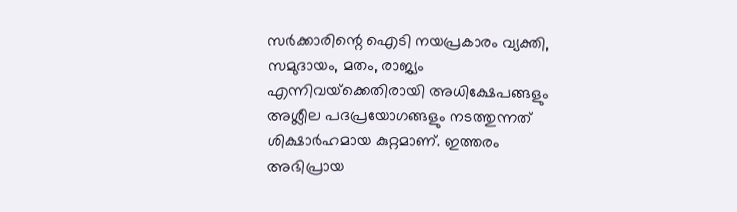സര്‍ക്കാരിന്റെ ഐടി നയപ്രകാരം വ്യക്തി, സമുദായം, മതം, രാജ്യം എന്നിവയ്‌ക്കെതിരായി അധിക്ഷേപങ്ങളും അശ്ലീല പദപ്രയോഗങ്ങളും നടത്തുന്നത് ശിക്ഷാര്‍ഹമായ കുറ്റമാണ്. ഇത്തരം അഭിപ്രായ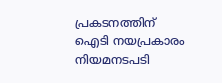പ്രകടനത്തിന് ഐടി നയപ്രകാരം നിയമനടപടി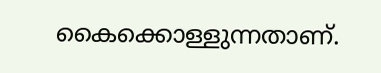കൈക്കൊള്ളുന്നതാണ്.